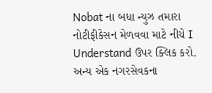Nobat ના બધા ન્યુઝ તમારા નોટીફીકેસન મેળવવા માટે નીચે I Understand ઉપર ક્લિક કરો.
અન્ય એક નગરસેવકના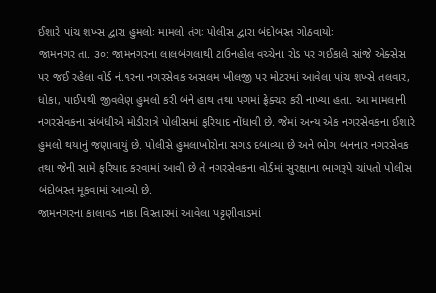ઈશારે પાંચ શખ્સ દ્વારા હુમલોઃ મામલો તંગઃ પોલીસ દ્વારા બંદોબસ્ત ગોઠવાયોઃ
જામનગર તા. ૩૦: જામનગરના લાલબંગલાથી ટાઉનહોલ વચ્ચેના રોડ પર ગઈકાલે સાંજે એક્સેસ પર જઈ રહેલા વોર્ડ નં.૧રના નગરસેવક અસલમ ખીલજી પર મોટરમાં આવેલા પાંચ શખ્સે તલવાર, ધોકા, પાઈપથી જીવલેણ હુમલો કરી બંને હાથ તથા પગમાં ફ્રેક્ચર કરી નાખ્યા હતા. આ મામલાની નગરસેવકના સંબંધીએ મોડીરાત્રે પોલીસમાં ફરિયાદ નોંધાવી છે. જેમાં અન્ય એક નગરસેવકના ઈશારે હુમલો થયાનું જણાવાયું છે. પોલીસે હુમલાખોરોના સગડ દબાવ્યા છે અને ભોગ બનનાર નગરસેવક તથા જેની સામે ફરિયાદ કરવામાં આવી છે તે નગરસેવકના વોર્ડમાં સુરક્ષાના ભાગરૂપે ચાંપતો પોલીસ બંદોબસ્ત મૂકવામાં આવ્યો છે.
જામનગરના કાલાવડ નાકા વિસ્તારમાં આવેલા પટ્ટણીવાડમાં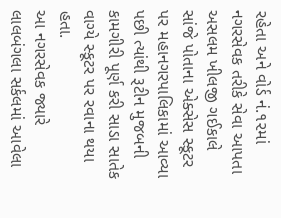રહેતા અને વોર્ડ નં.૧૨માં નગરસેવક તરીકે સેવા આપતા અસલમ ખીલજી ગઈકાલે સાંજે પોતાના એક્સેસ સ્કૂટર પર મહાનગરપાલિકામાં આવ્યા પછી ત્યાંથી રૂટીન મુજબની કામગીરી પૂર્ણ કરી સાડા સાતેક વાગ્યે સ્કૂટર પર રવાના થયા હતા.
આ નગરસેવક જ્યારે લાલબંગલા સર્કલમાં આવેલા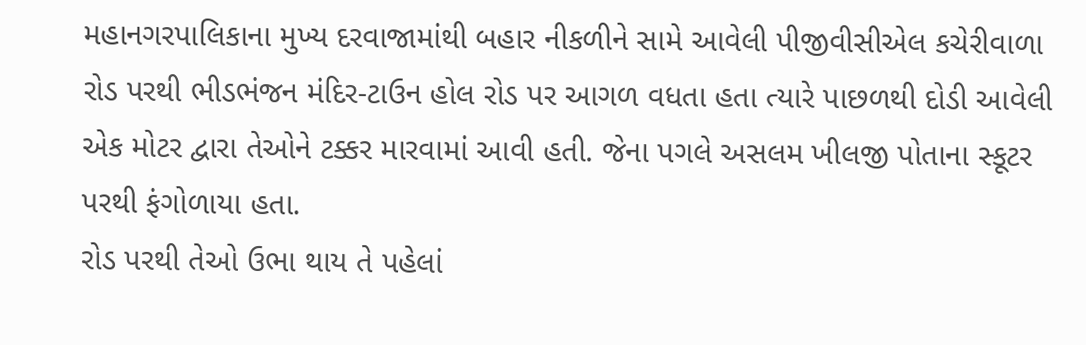મહાનગરપાલિકાના મુખ્ય દરવાજામાંથી બહાર નીકળીને સામે આવેલી પીજીવીસીએલ કચેરીવાળા રોડ પરથી ભીડભંજન મંદિર-ટાઉન હોલ રોડ પર આગળ વધતા હતા ત્યારે પાછળથી દોડી આવેલી એક મોટર દ્વારા તેઓને ટક્કર મારવામાં આવી હતી. જેના પગલે અસલમ ખીલજી પોતાના સ્કૂટર પરથી ફંગોળાયા હતા.
રોડ પરથી તેઓ ઉભા થાય તે પહેલાં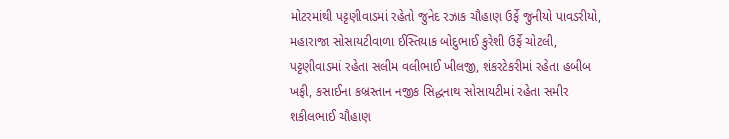મોટરમાંથી પટ્ટણીવાડમાં રહેતો જુનેદ રઝાક ચૌહાણ ઉર્ફે જુનીયો પાવડરીયો, મહારાજા સોસાયટીવાળા ઈસ્તિયાક બોદુભાઈ કુરેશી ઉર્ફે ચોટલી, પટ્ટણીવાડમાં રહેતા સલીમ વલીભાઈ ખીલજી, શંકરટેકરીમાં રહેતા હબીબ ખફી, કસાઈના કબ્રસ્તાન નજીક સિદ્ધનાથ સોસાયટીમાં રહેતા સમીર શકીલભાઈ ચૌહાણ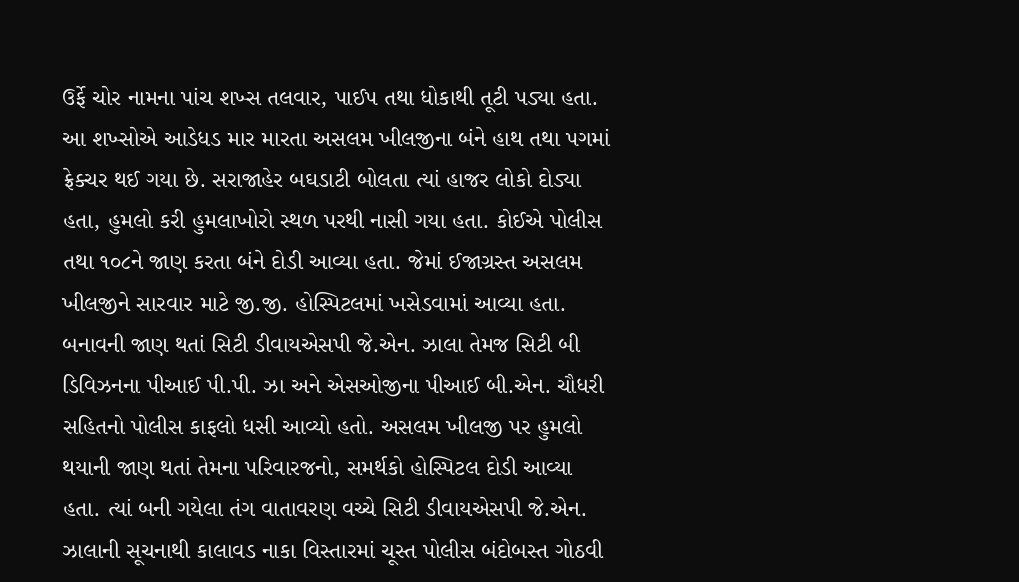ઉર્ફે ચોર નામના પાંચ શખ્સ તલવાર, પાઈપ તથા ધોકાથી તૂટી પડ્યા હતા.
આ શખ્સોએ આડેધડ માર મારતા અસલમ ખીલજીના બંને હાથ તથા પગમાં ફ્રેક્ચર થઈ ગયા છે. સરાજાહેર બઘડાટી બોલતા ત્યાં હાજર લોકો દોડ્યા હતા, હુમલો કરી હુમલાખોરો સ્થળ પરથી નાસી ગયા હતા. કોઈએ પોલીસ તથા ૧૦૮ને જાણ કરતા બંને દોડી આવ્યા હતા. જેમાં ઈજાગ્રસ્ત અસલમ ખીલજીને સારવાર માટે જી.જી. હોસ્પિટલમાં ખસેડવામાં આવ્યા હતા.
બનાવની જાણ થતાં સિટી ડીવાયએસપી જે.એન. ઝાલા તેમજ સિટી બી ડિવિઝનના પીઆઈ પી.પી. ઝા અને એસઓજીના પીઆઈ બી.એન. ચૌધરી સહિતનો પોલીસ કાફલો ધસી આવ્યો હતો. અસલમ ખીલજી પર હુમલો થયાની જાણ થતાં તેમના પરિવારજનો, સમર્થકો હોસ્પિટલ દોડી આવ્યા હતા. ત્યાં બની ગયેલા તંગ વાતાવરણ વચ્ચે સિટી ડીવાયએસપી જે.એન. ઝાલાની સૂચનાથી કાલાવડ નાકા વિસ્તારમાં ચૂસ્ત પોલીસ બંદોબસ્ત ગોઠવી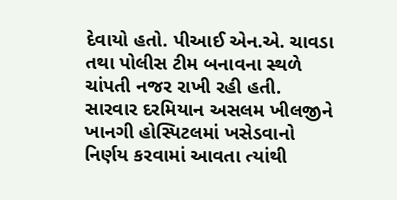દેવાયો હતો. પીઆઈ એન.એ. ચાવડા તથા પોલીસ ટીમ બનાવના સ્થળે ચાંપતી નજર રાખી રહી હતી.
સારવાર દરમિયાન અસલમ ખીલજીને ખાનગી હોસ્પિટલમાં ખસેડવાનો નિર્ણય કરવામાં આવતા ત્યાંથી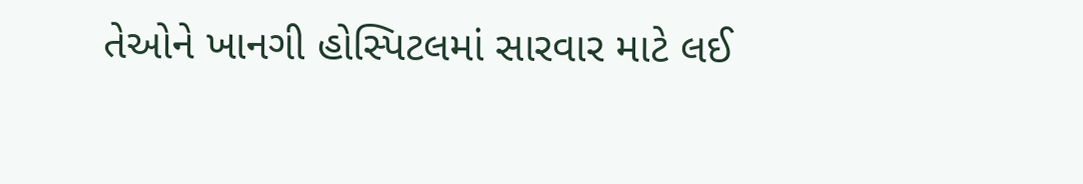તેઓને ખાનગી હોસ્પિટલમાં સારવાર માટે લઈ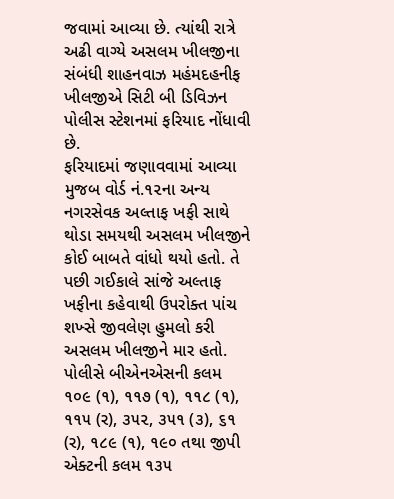જવામાં આવ્યા છે. ત્યાંથી રાત્રે અઢી વાગ્યે અસલમ ખીલજીના સંબંધી શાહનવાઝ મહંમદહનીફ ખીલજીએ સિટી બી ડિવિઝન પોલીસ સ્ટેશનમાં ફરિયાદ નોંધાવી છે.
ફરિયાદમાં જણાવવામાં આવ્યા મુજબ વોર્ડ નં.૧૨ના અન્ય નગરસેવક અલ્તાફ ખફી સાથે થોડા સમયથી અસલમ ખીલજીને કોઈ બાબતે વાંધો થયો હતો. તે પછી ગઈકાલે સાંજે અલ્તાફ ખફીના કહેવાથી ઉપરોક્ત પાંચ શખ્સે જીવલેણ હુમલો કરી અસલમ ખીલજીને માર હતો. પોલીસે બીએનએસની કલમ ૧૦૯ (૧), ૧૧૭ (૧), ૧૧૮ (૧), ૧૧૫ (ર), ૩૫૨, ૩૫૧ (૩), ૬૧ (ર), ૧૮૯ (૧), ૧૯૦ તથા જીપી એક્ટની કલમ ૧૩૫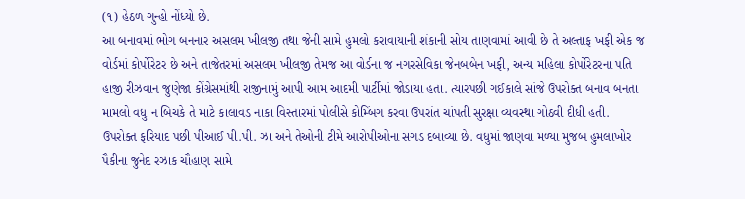(૧) હેઠળ ગુન્હો નોંધ્યો છે.
આ બનાવમાં ભોગ બનનાર અસલમ ખીલજી તથા જેની સામે હુમલો કરાવાયાની શંકાની સોય તાણવામાં આવી છે તે અલ્તાફ ખફી એક જ વોર્ડમાં કોર્પોરેટર છે અને તાજેતરમાં અસલમ ખીલજી તેમજ આ વોર્ડના જ નગરસેવિકા જેનબબેન ખફી, અન્ય મહિલા કોર્પોરેટરના પતિ હાજી રીઝવાન જુણેજા કોંગ્રેસમાંથી રાજીનામું આપી આમ આદમી પાર્ટીમાં જોડાયા હતા. ત્યારપછી ગઈકાલે સાંજે ઉપરોક્ત બનાવ બનતા મામલો વધુ ન બિચકે તે માટે કાલાવડ નાકા વિસ્તારમાં પોલીસે કોમ્બિંગ કરવા ઉપરાંત ચાંપતી સુરક્ષા વ્યવસ્થા ગોઠવી દીધી હતી.
ઉપરોક્ત ફરિયાદ પછી પીઆઈ પી.પી. ઝા અને તેઓની ટીમે આરોપીઓના સગડ દબાવ્યા છે. વધુમાં જાણવા મળ્યા મુજબ હુમલાખોર પૈકીના જુનેદ રઝાક ચૌહાણ સામે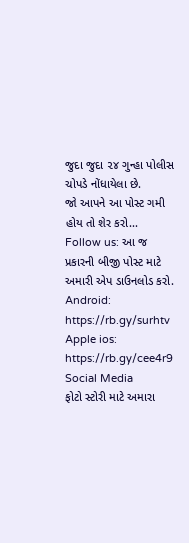જુદા જુદા ૨૪ ગુન્હા પોલીસ ચોપડે નોંધાયેલા છે.
જો આપને આ પોસ્ટ ગમી હોય તો શેર કરો...
Follow us: આ જ પ્રકારની બીજી પોસ્ટ માટે અમારી એપ ડાઉનલોડ કરો.
Android: https://rb.gy/surhtv
Apple ios: https://rb.gy/cee4r9
Social Media
ફોટો સ્ટોરી માટે અમારા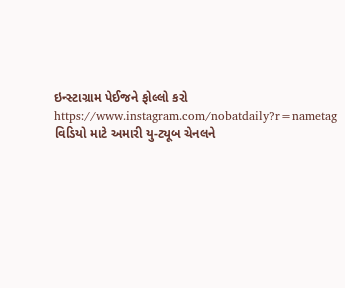ઇન્સ્ટાગ્રામ પેઈજને ફોલ્લો કરો
https://www.instagram.com/nobatdaily?r=nametag
વિડિયો માટે અમારી યુ-ટ્યૂબ ચેનલને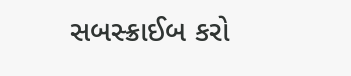સબસ્ક્રાઈબ કરો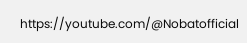https://youtube.com/@Nobatofficial